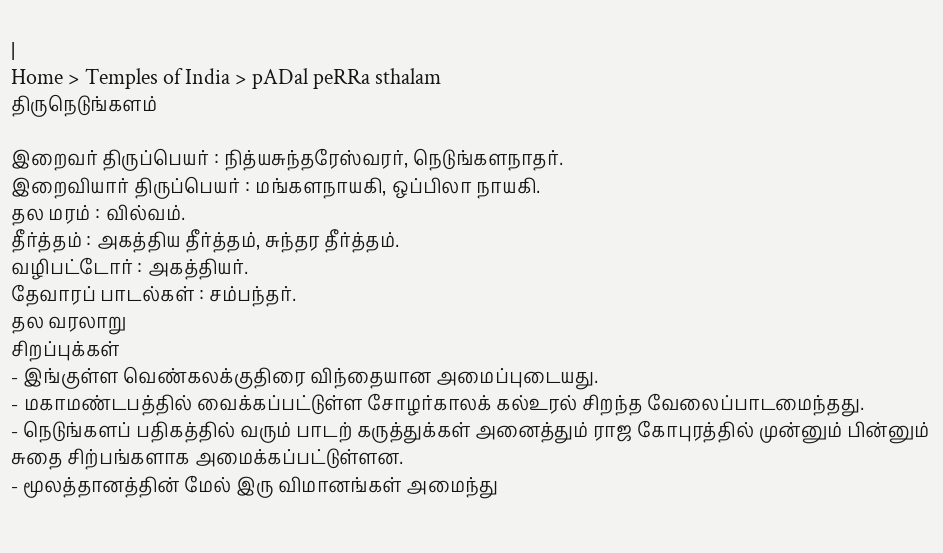|
Home > Temples of India > pADal peRRa sthalam
திருநெடுங்களம்

இறைவர் திருப்பெயர் : நித்யசுந்தரேஸ்வரர், நெடுங்களநாதர்.
இறைவியார் திருப்பெயர் : மங்களநாயகி, ஒப்பிலா நாயகி.
தல மரம் : வில்வம்.
தீர்த்தம் : அகத்திய தீர்த்தம், சுந்தர தீர்த்தம்.
வழிபட்டோர் : அகத்தியர்.
தேவாரப் பாடல்கள் : சம்பந்தர்.
தல வரலாறு
சிறப்புக்கள்
- இங்குள்ள வெண்கலக்குதிரை விந்தையான அமைப்புடையது.
- மகாமண்டபத்தில் வைக்கப்பட்டுள்ள சோழர்காலக் கல்உரல் சிறந்த வேலைப்பாடமைந்தது.
- நெடுங்களப் பதிகத்தில் வரும் பாடற் கருத்துக்கள் அனைத்தும் ராஜ கோபுரத்தில் முன்னும் பின்னும் சுதை சிற்பங்களாக அமைக்கப்பட்டுள்ளன.
- மூலத்தானத்தின் மேல் இரு விமானங்கள் அமைந்து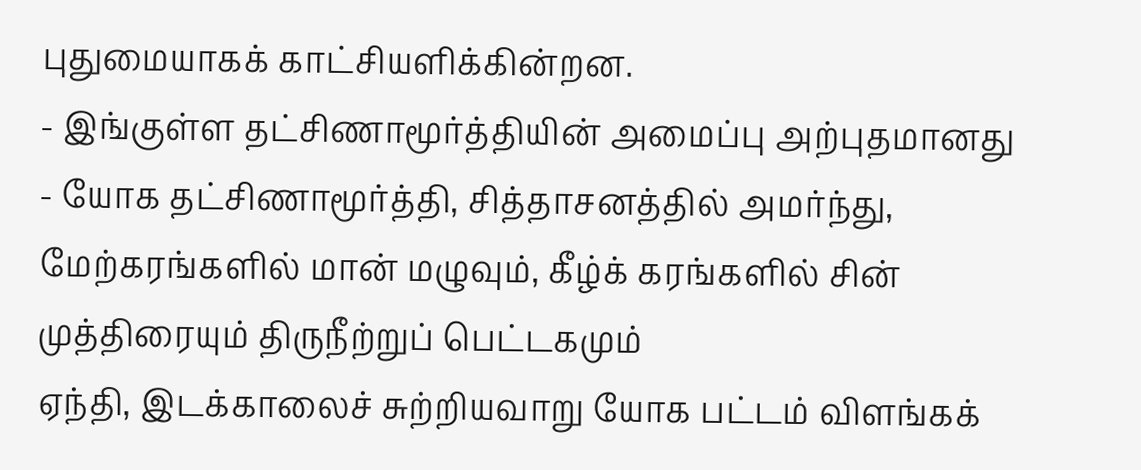புதுமையாகக் காட்சியளிக்கின்றன.
- இங்குள்ள தட்சிணாமூர்த்தியின் அமைப்பு அற்புதமானது - யோக தட்சிணாமூர்த்தி, சித்தாசனத்தில் அமர்ந்து, மேற்கரங்களில் மான் மழுவும், கீழ்க் கரங்களில் சின் முத்திரையும் திருநீற்றுப் பெட்டகமும்
ஏந்தி, இடக்காலைச் சுற்றியவாறு யோக பட்டம் விளங்கக்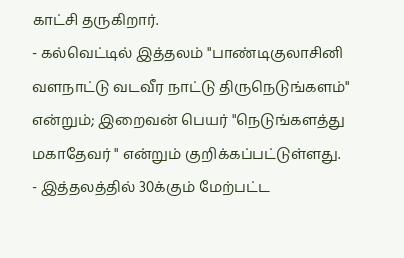காட்சி தருகிறார்.
- கல்வெட்டில் இத்தலம் "பாண்டிகுலாசினி வளநாட்டு வடவீர நாட்டு திருநெடுங்களம்" என்றும்; இறைவன் பெயர் "நெடுங்களத்து மகாதேவர் " என்றும் குறிக்கப்பட்டுள்ளது.
- இத்தலத்தில் 30க்கும் மேற்பட்ட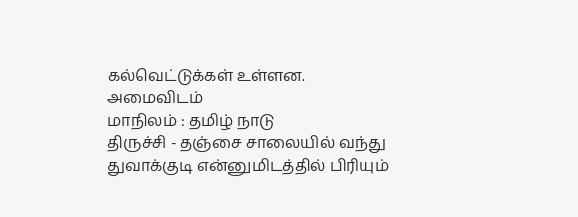கல்வெட்டுக்கள் உள்ளன.
அமைவிடம்
மாநிலம் : தமிழ் நாடு
திருச்சி - தஞ்சை சாலையில் வந்து துவாக்குடி என்னுமிடத்தில் பிரியும்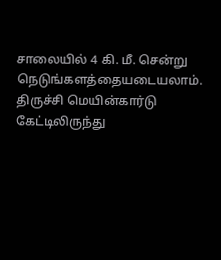சாலையில் 4 கி. மீ. சென்று நெடுங்களத்தையடையலாம். திருச்சி மெயின்கார்டு கேட்டிலிருந்து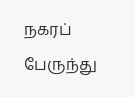நகரப் பேருந்து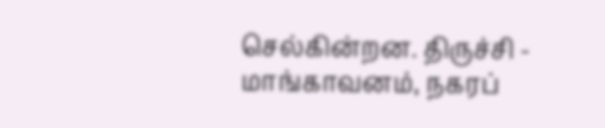செல்கின்றன. திருச்சி - மாங்காவனம், நகரப்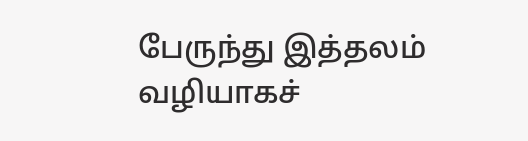பேருந்து இத்தலம் வழியாகச்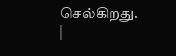செல்கிறது.
|